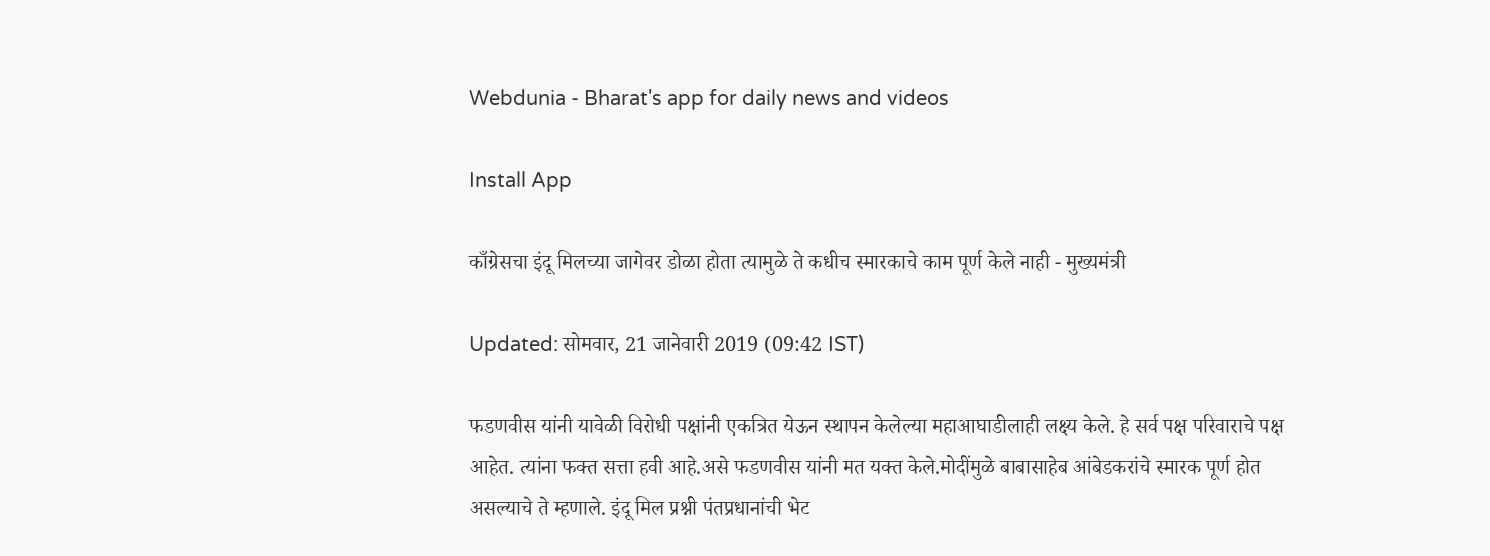Webdunia - Bharat's app for daily news and videos

Install App

काँग्रेसचा इंदू मिलच्या जागेवर डोळा होता त्यामुळे ते कधीच स्मारकाचे काम पूर्ण केले नाही - मुख्यमंत्री

Updated: सोमवार, 21 जानेवारी 2019 (09:42 IST)

फडणवीस यांनी यावेळी विरोधी पक्षांनी एकत्रित येऊन स्थापन केलेल्या महाआघाडीलाही लक्ष्य केले. हे सर्व पक्ष परिवाराचे पक्ष आहेत. त्यांना फक्त सत्ता हवी आहे.असे फडणवीस यांनी मत यक्त केले.मोदींमुळे बाबासाहेब आंबेडकरांचे स्मारक पूर्ण होत असल्याचे ते म्हणाले. इंदू मिल प्रश्नी पंतप्रधानांची भेट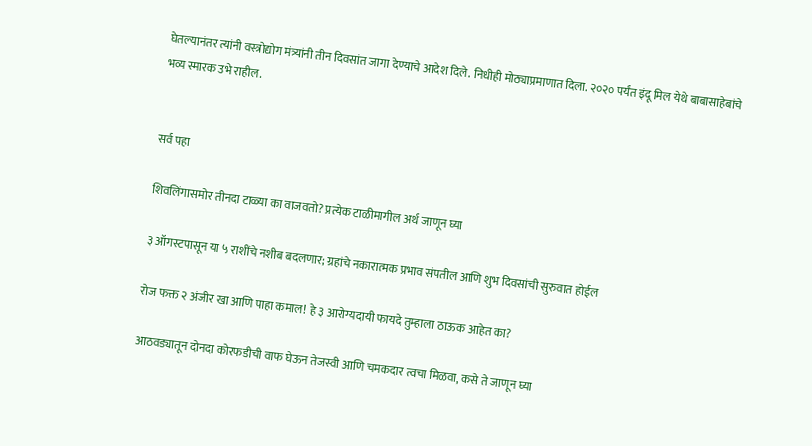घेतल्यानंतर त्यांनी वस्त्रोद्योग मंत्र्यांनी तीन दिवसांत जागा देण्याचे आदेश दिले. निधीही मोठ्याप्रमाणात दिला. २०२० पर्यंत इंदू मिल येथे बाबासाहेबांचे भव्य स्मारक उभे राहील.


सर्व पहा

शिवलिंगासमोर तीनदा टाळ्या का वाजवतो? प्रत्येक टाळीमागील अर्थ जाणून घ्या

३ ऑगस्टपासून या ५ राशींचे नशीब बदलणार; ग्रहांचे नकारात्मक प्रभाव संपतील आणि शुभ दिवसांची सुरुवात होईल

रोज फक्त २ अंजीर खा आणि पाहा कमाल! हे ३ आरोग्यदायी फायदे तुम्हाला ठाऊक आहेत का?

आठवड्यातून दोनदा कोरफडीची वाफ घेऊन तेजस्वी आणि चमकदार त्वचा मिळवा, कसे ते जाणून घ्या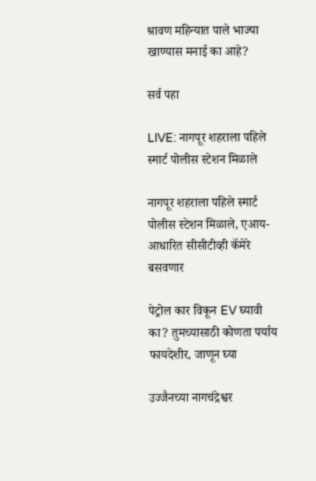श्रावण महिन्यात पाले भाज्या खाण्यास मनाई का आहे?

सर्व पहा

LIVE: नागपूर शहराला पहिले स्मार्ट पोलीस स्टेशन मिळाले

नागपूर शहराला पहिले स्मार्ट पोलीस स्टेशन मिळाले, एआय-आधारित सीसीटीव्ही कॅमेरे बसवणार

पेट्रोल कार विकून EV घ्यावी का? तुमच्यासाठी कोणता पर्याय फायदेशीर, जाणून घ्या

उज्जैनच्या नागचंद्रेश्वर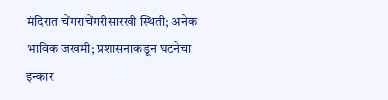मंदिरात चेंगराचेंगरीसारखी स्थिती; अनेक भाविक जखमी; प्रशासनाकडून घटनेचा इन्कार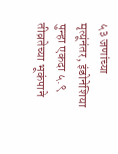५३ जणांच्या मृत्यूंनंतर, इंडोनेशिया पुन्हा एकदा ५.९ तीव्रतेच्या भूकंपाने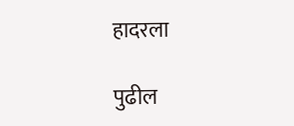हादरला

पुढील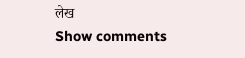लेख
Show comments